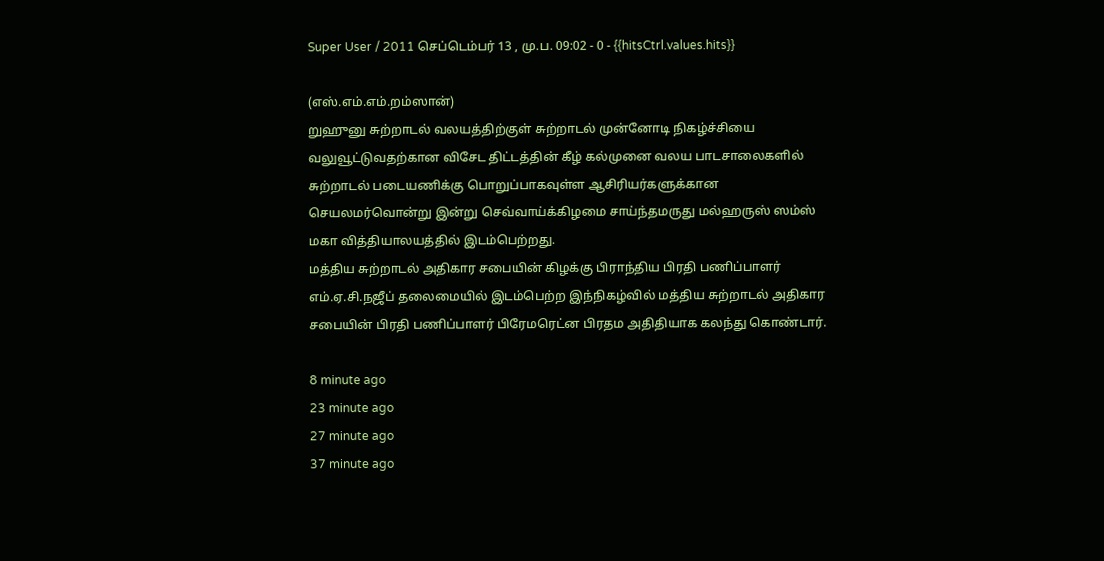Super User / 2011 செப்டெம்பர் 13 , மு.ப. 09:02 - 0 - {{hitsCtrl.values.hits}}

(எஸ்.எம்.எம்.றம்ஸான்)
றுஹுனு சுற்றாடல் வலயத்திற்குள் சுற்றாடல் முன்னோடி நிகழ்ச்சியை வலுவூட்டுவதற்கான விசேட திட்டத்தின் கீழ் கல்முனை வலய பாடசாலைகளில் சுற்றாடல் படையணிக்கு பொறுப்பாகவுள்ள ஆசிரியர்களுக்கான செயலமர்வொன்று இன்று செவ்வாய்க்கிழமை சாய்ந்தமருது மல்ஹருஸ் ஸம்ஸ் மகா வித்தியாலயத்தில் இடம்பெற்றது.
மத்திய சுற்றாடல் அதிகார சபையின் கிழக்கு பிராந்திய பிரதி பணிப்பாளர் எம்.ஏ.சி.நஜீப் தலைமையில் இடம்பெற்ற இந்நிகழ்வில் மத்திய சுற்றாடல் அதிகார சபையின் பிரதி பணிப்பாளர் பிரேமரெட்ன பிரதம அதிதியாக கலந்து கொண்டார்.

8 minute ago
23 minute ago
27 minute ago
37 minute ago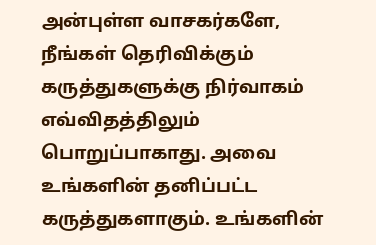அன்புள்ள வாசகர்களே,
நீங்கள் தெரிவிக்கும் கருத்துகளுக்கு நிர்வாகம் எவ்விதத்திலும் பொறுப்பாகாது. அவை உங்களின் தனிப்பட்ட கருத்துகளாகும். உங்களின்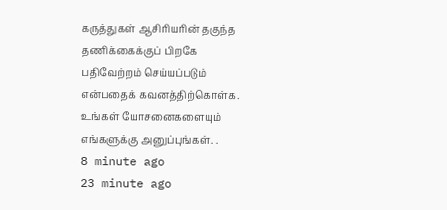கருத்துகள் ஆசிரியரின் தகுந்த தணிக்கைக்குப் பிறகே பதிவேற்றம் செய்யப்படும் என்பதைக் கவனத்திற்கொள்க. உங்கள் யோசனைகளையும் எங்களுக்கு அனுப்புங்கள். .
8 minute ago
23 minute ago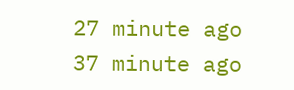27 minute ago
37 minute ago